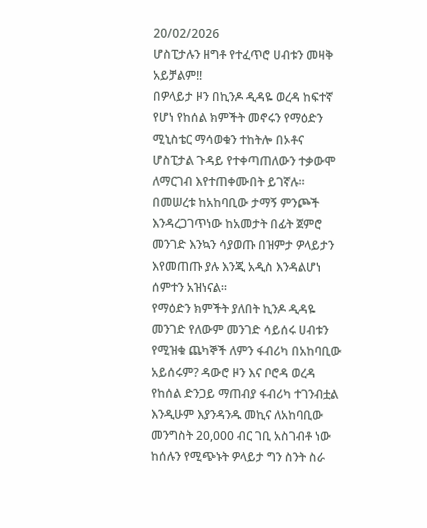20/02/2026
ሆስፒታሉን ዘግቶ የተፈጥሮ ሀብቱን መዛቅ አይቻልም‼
በዎላይታ ዞን በኪንዶ ዲዳዬ ወረዳ ከፍተኛ የሆነ የከሰል ክምችት መኖሩን የማዕድን ሚኒስቴር ማሳወቁን ተከትሎ በኦቶና ሆስፒታል ጉዳይ የተቀጣጠለውን ተቃውሞ ለማርገብ እየተጠቀሙበት ይገኛሉ። በመሠረቱ ከአከባቢው ታማኝ ምንጮች እንዳረጋገጥነው ከአመታት በፊት ጀምሮ መንገድ እንኳን ሳያወጡ በዝምታ ዎላይታን እየመጠጡ ያሉ እንጂ አዲስ እንዳልሆነ ሰምተን አዝነናል።
የማዕድን ክምችት ያለበት ኪንዶ ዲዳዬ መንገድ የለውም መንገድ ሳይሰሩ ሀብቱን የሚዝቁ ጨካኞች ለምን ፋብሪካ በአከባቢው አይሰሩም? ዳውሮ ዞን እና ቦሮዳ ወረዳ የከሰል ድንጋይ ማጠብያ ፋብሪካ ተገንብቷል እንዲሁም እያንዳንዱ መኪና ለአከባቢው መንግስት 20,000 ብር ገቢ አስገብቶ ነው ከሰሉን የሚጭኑት ዎላይታ ግን ስንት ስራ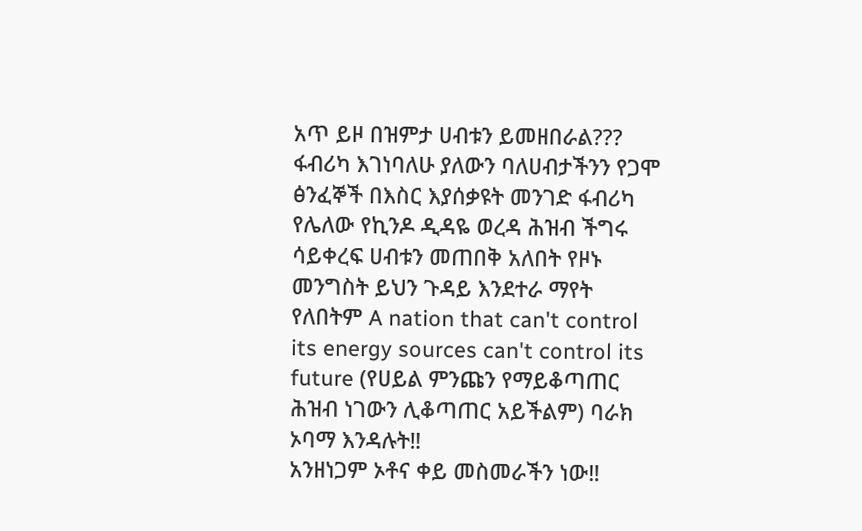አጥ ይዞ በዝምታ ሀብቱን ይመዘበራል???
ፋብሪካ እገነባለሁ ያለውን ባለሀብታችንን የጋሞ ፅንፈኞች በእስር እያሰቃዩት መንገድ ፋብሪካ የሌለው የኪንዶ ዲዳዬ ወረዳ ሕዝብ ችግሩ ሳይቀረፍ ሀብቱን መጠበቅ አለበት የዞኑ መንግስት ይህን ጉዳይ እንደተራ ማየት የለበትም A nation that can't control its energy sources can't control its future (የሀይል ምንጩን የማይቆጣጠር ሕዝብ ነገውን ሊቆጣጠር አይችልም) ባራክ ኦባማ እንዳሉት‼
አንዘነጋም ኦቶና ቀይ መስመራችን ነው‼